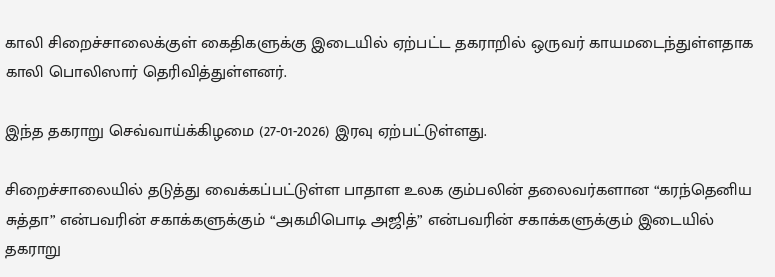காலி சிறைச்சாலைக்குள் கைதிகளுக்கு இடையில் ஏற்பட்ட தகராறில் ஒருவர் காயமடைந்துள்ளதாக காலி பொலிஸார் தெரிவித்துள்ளனர்.

இந்த தகராறு செவ்வாய்க்கிழமை (27-01-2026) இரவு ஏற்பட்டுள்ளது.

சிறைச்சாலையில் தடுத்து வைக்கப்பட்டுள்ள பாதாள உலக கும்பலின் தலைவர்களான “கரந்தெனிய சுத்தா” என்பவரின் சகாக்களுக்கும் “அகமிபொடி அஜித்” என்பவரின் சகாக்களுக்கும் இடையில் தகராறு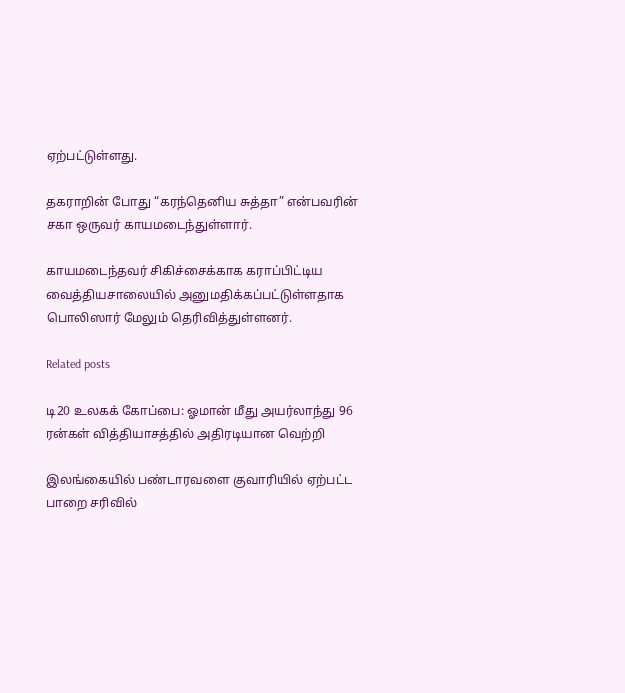ஏற்பட்டுள்ளது.

தகராறின் போது “கரந்தெனிய சுத்தா” என்பவரின் சகா ஒருவர் காயமடைந்துள்ளார்.

காயமடைந்தவர் சிகிச்சைக்காக கராப்பிட்டிய வைத்தியசாலையில் அனுமதிக்கப்பட்டுள்ளதாக பொலிஸார் மேலும் தெரிவித்துள்ளனர்.

Related posts

டி20 உலகக் கோப்பை: ஓமான் மீது அயர்லாந்து 96 ரன்கள் வித்தியாசத்தில் அதிரடியான வெற்றி

இலங்கையில் பண்டாரவளை குவாரியில் ஏற்பட்ட பாறை சரிவில்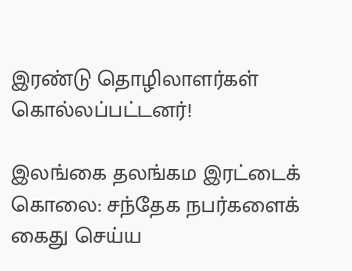இரண்டு தொழிலாளர்கள் கொல்லப்பட்டனர்!

இலங்கை தலங்கம இரட்டைக் கொலை: சந்தேக நபர்களைக் கைது செய்ய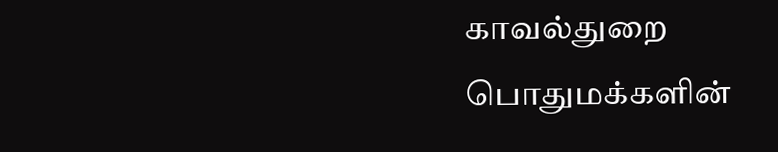காவல்துறை பொதுமக்களின்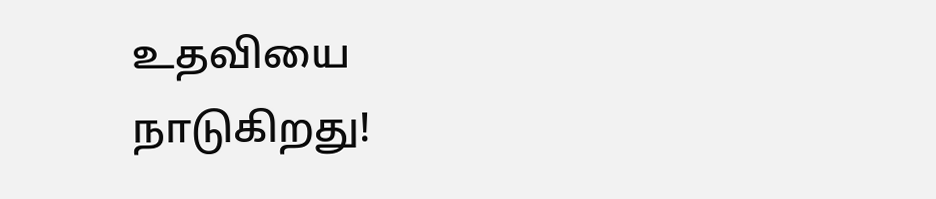உதவியை நாடுகிறது!